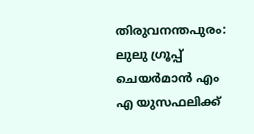തിരുവനന്തപുരം: ലുലു ഗ്രൂപ്പ് ചെയർമാൻ എം എ യുസഫലിക്ക്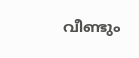വീണ്ടും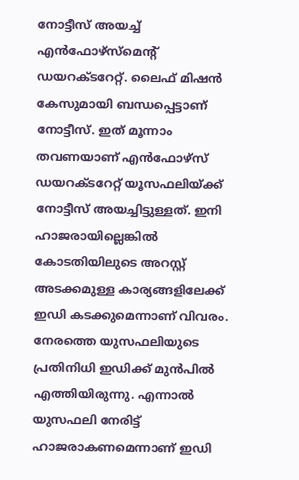നോട്ടീസ് അയച്ച് എൻഫോഴ്സ്മെന്റ് ഡയറക്ടറേറ്റ്. ലൈഫ് മിഷൻ കേസുമായി ബന്ധപ്പെട്ടാണ് നോട്ടീസ്. ഇത് മൂന്നാം തവണയാണ് എൻഫോഴ്സ് ഡയറക്ടറേറ്റ് യൂസഫലിയ്ക്ക് നോട്ടീസ് അയച്ചിട്ടുള്ളത്. ഇനി ഹാജരായില്ലെങ്കിൽ കോടതിയിലുടെ അറസ്റ്റ് അടക്കമുള്ള കാര്യങ്ങളിലേക്ക് ഇഡി കടക്കുമെന്നാണ് വിവരം.
നേരത്തെ യുസഫലിയുടെ പ്രതിനിധി ഇഡിക്ക് മുൻപിൽ എത്തിയിരുന്നു. എന്നാൽ യുസഫലി നേരിട്ട് ഹാജരാകണമെന്നാണ് ഇഡി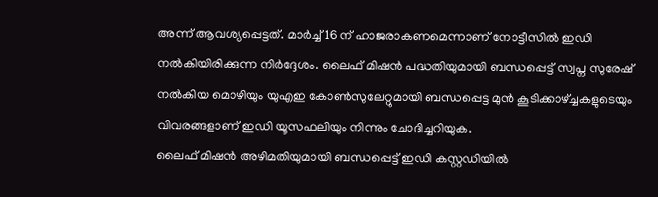അന്ന് ആവശ്യപ്പെട്ടത്. മാർച്ച് 16 ന് ഹാജരാകണമെന്നാണ് നോട്ടീസിൽ ഇഡി നൽകിയിരിക്കുന്ന നിർദ്ദേശം. ലൈഫ് മിഷൻ പദ്ധതിയുമായി ബന്ധപ്പെട്ട് സ്വപ്ന സുരേഷ് നൽകിയ മൊഴിയും യുഎഇ കോൺസുലേറ്റുമായി ബന്ധപ്പെട്ട മുൻ കൂടിക്കാഴ്ച്ചകളുടെയും വിവരങ്ങളാണ് ഇഡി യൂസഫലിയും നിന്നും ചോദിച്ചറിയുക.
ലൈഫ് മിഷൻ അഴിമതിയുമായി ബന്ധപ്പെട്ട് ഇഡി കസ്റ്റഡിയിൽ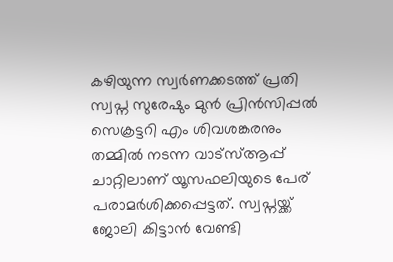കഴിയുന്ന സ്വർണക്കടത്ത് പ്രതി സ്വപ്ന സുരേഷും മുൻ പ്രിൻസിപ്പൽ സെക്രട്ടറി എം ശിവശങ്കരനും തമ്മിൽ നടന്ന വാട്സ്ആപ്പ് ചാറ്റിലാണ് യൂസഫലിയുടെ പേര് പരാമർശിക്കപ്പെട്ടത്. സ്വപ്നയ്ക്ക് ജോലി കിട്ടാൻ വേണ്ടി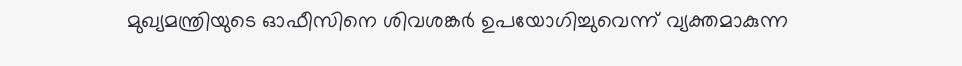മുഖ്യമന്ത്രിയുടെ ഓഫീസിനെ ശിവശങ്കർ ഉപയോഗിച്ചുവെന്ന് വ്യക്തമാകുന്ന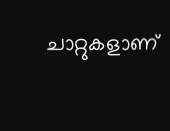ചാറ്റുകളാണ്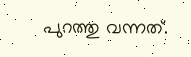പുറത്തു വന്നത്.